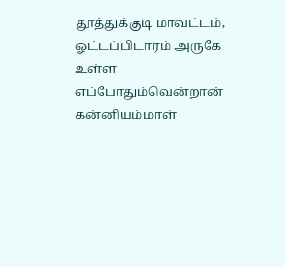தூத்துக்குடி மாவட்டம், ஓட்டப்பிடாரம் அருகே உள்ள எப்போதும்வென்றான் கன்னியம்மாள்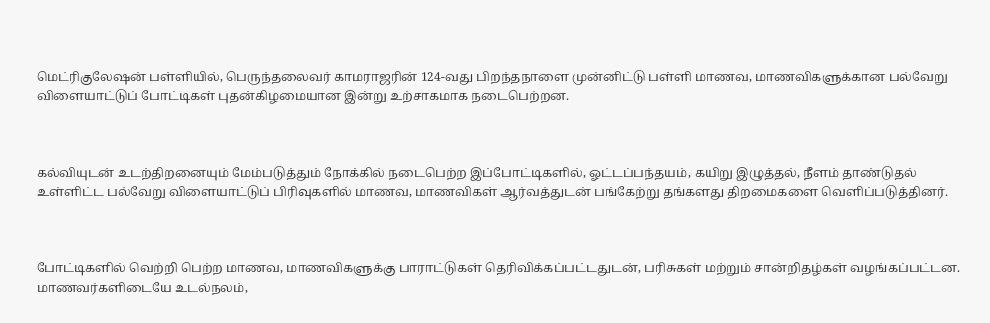மெட்ரிகுலேஷன் பள்ளியில், பெருந்தலைவர் காமராஜரின் 124-வது பிறந்தநாளை முன்னிட்டு பள்ளி மாணவ, மாணவிகளுக்கான பல்வேறு விளையாட்டுப் போட்டிகள் புதன்கிழமையான இன்று உற்சாகமாக நடைபெற்றன.



கல்வியுடன் உடற்திறனையும் மேம்படுத்தும் நோக்கில் நடைபெற்ற இப்போட்டிகளில், ஓட்டப்பந்தயம், கயிறு இழுத்தல், நீளம் தாண்டுதல் உள்ளிட்ட பல்வேறு விளையாட்டுப் பிரிவுகளில் மாணவ, மாணவிகள் ஆர்வத்துடன் பங்கேற்று தங்களது திறமைகளை வெளிப்படுத்தினர்.



போட்டிகளில் வெற்றி பெற்ற மாணவ, மாணவிகளுக்கு பாராட்டுகள் தெரிவிக்கப்பட்டதுடன், பரிசுகள் மற்றும் சான்றிதழ்கள் வழங்கப்பட்டன. மாணவர்களிடையே உடல்நலம்,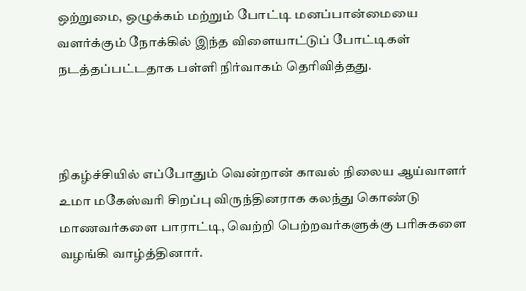ஒற்றுமை, ஒழுக்கம் மற்றும் போட்டி மனப்பான்மையை வளர்க்கும் நோக்கில் இந்த விளையாட்டுப் போட்டிகள் நடத்தப்பட்டதாக பள்ளி நிர்வாகம் தெரிவித்தது.



நிகழ்ச்சியில் எப்போதும் வென்றான் காவல் நிலைய ஆய்வாளர் உமா மகேஸ்வரி சிறப்பு விருந்தினராக கலந்து கொண்டு மாணவர்களை பாராட்டி, வெற்றி பெற்றவர்களுக்கு பரிசுகளை வழங்கி வாழ்த்தினார்.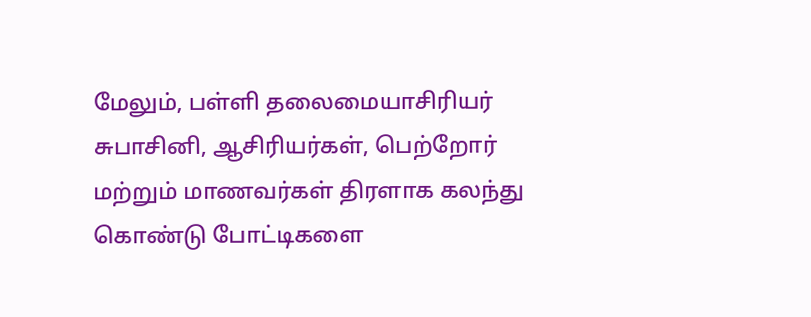மேலும், பள்ளி தலைமையாசிரியர் சுபாசினி, ஆசிரியர்கள், பெற்றோர் மற்றும் மாணவர்கள் திரளாக கலந்து கொண்டு போட்டிகளை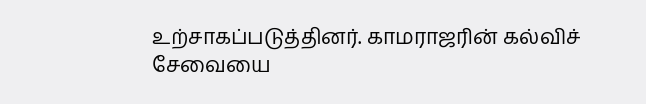உற்சாகப்படுத்தினர். காமராஜரின் கல்விச் சேவையை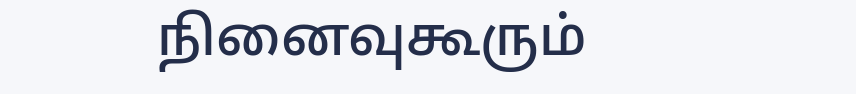நினைவுகூரும்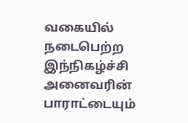வகையில் நடைபெற்ற இந்நிகழ்ச்சி அனைவரின் பாராட்டையும்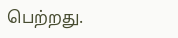பெற்றது.